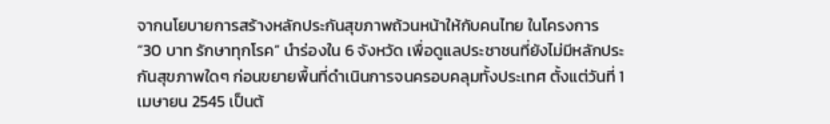จากนโยบายการสร้างหลักประกันสุขภาพถ้วนหน้าให้กับคนไทย ในโครงการ “30 บาท รักษาทุกโรค” นำร่องใน 6 จังหวัด เพื่อดูแลประชาชนที่ยังไม่มีหลักประกันสุขภาพใดๆ ก่อนขยายพื้นที่ดำเนินการจนครอบคลุมทั้งประเทศ ตั้งแต่วันที่ 1 เมษายน 2545 เป็นต้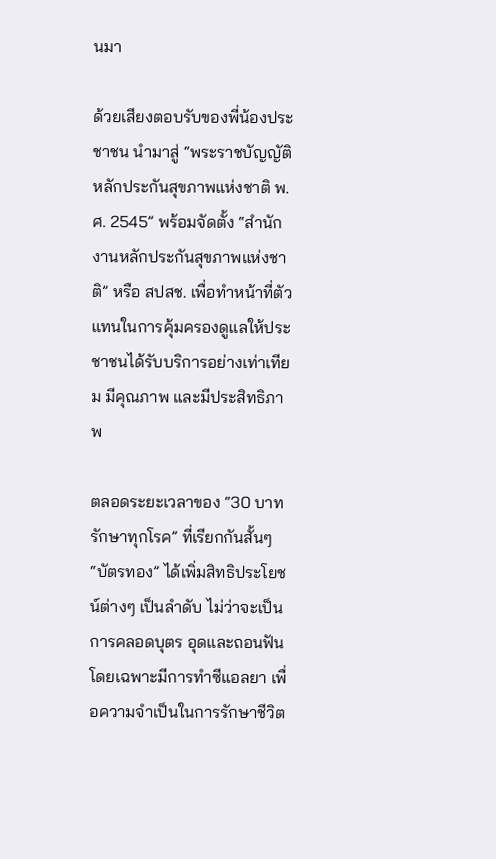นมา

ด้วยเสียงตอบรับของพี่น้องประชาชน นำมาสู่ “พระราชบัญญัติหลักประกันสุขภาพแห่งชาติ พ.ศ. 2545” พร้อมจัดตั้ง “สำนักงานหลักประกันสุขภาพแห่งชาติ” หรือ สปสช. เพื่อทำหน้าที่ตัวแทนในการคุ้มครองดูแลให้ประชาชนได้รับบริการอย่างเท่าเทียม มีคุณภาพ และมีประสิทธิภาพ

ตลอดระยะเวลาของ “30 บาท รักษาทุกโรค” ที่เรียกกันสั้นๆ “บัตรทอง” ได้เพิ่มสิทธิประโยชน์ต่างๆ เป็นลำดับ ไม่ว่าจะเป็นการคลอดบุตร อุดและถอนฟัน โดยเฉพาะมีการทำซีแอลยา เพื่อความจำเป็นในการรักษาชีวิต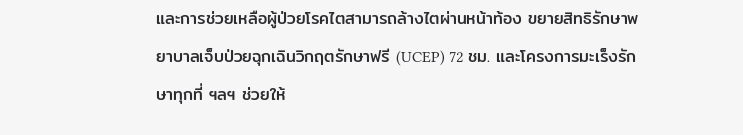และการช่วยเหลือผู้ป่วยโรคไตสามารถล้างไตผ่านหน้าท้อง ขยายสิทธิรักษาพยาบาลเจ็บป่วยฉุกเฉินวิกฤตรักษาฟรี (UCEP) 72 ชม. และโครงการมะเร็งรักษาทุกที่ ฯลฯ ช่วยให้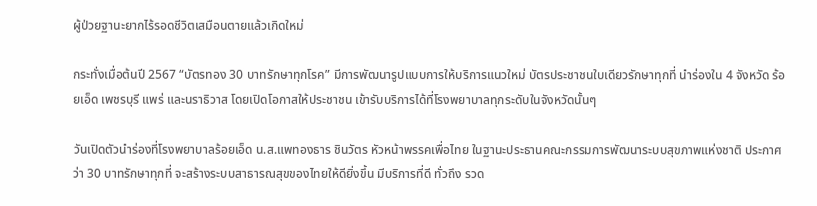ผู้ป่วยฐานะยากไร้รอดชีวิตเสมือนตายแล้วเกิดใหม่

กระทั่งเมื่อต้นปี 2567 “บัตรทอง 30 บาทรักษาทุกโรค” มีการพัฒนารูปแบบการให้บริการแนวใหม่ บัตรประชาชนใบเดียวรักษาทุกที่ นำร่องใน 4 จังหวัด ร้อยเอ็ด เพชรบุรี แพร่ และนราธิวาส โดยเปิดโอกาสให้ประชาชน เข้ารับบริการได้ที่โรงพยาบาลทุกระดับในจังหวัดนั้นๆ

วันเปิดตัวนำร่องที่โรงพยาบาลร้อยเอ็ด น.ส.แพทองธาร ชินวัตร หัวหน้าพรรคเพื่อไทย ในฐานะประธานคณะกรรมการพัฒนาระบบสุขภาพแห่งชาติ ประกาศว่า 30 บาทรักษาทุกที่ จะสร้างระบบสาธารณสุขของไทยให้ดียิ่งขึ้น มีบริการที่ดี ทั่วถึง รวด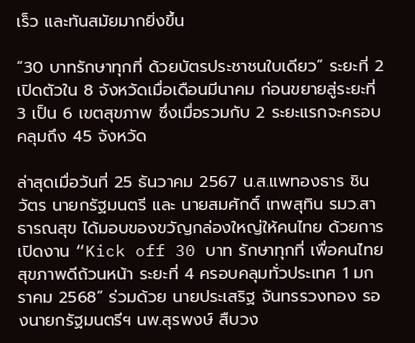เร็ว และทันสมัยมากยิ่งขึ้น

“30 บาทรักษาทุกที่ ด้วยบัตรประชาชนใบเดียว” ระยะที่ 2 เปิดตัวใน 8 จังหวัดเมื่อเดือนมีนาคม ก่อนขยายสู่ระยะที่ 3 เป็น 6 เขตสุขภาพ ซึ่งเมื่อรวมกับ 2 ระยะแรกจะครอบคลุมถึง 45 จังหวัด

ล่าสุดเมื่อวันที่ 25 ธันวาคม 2567 น.ส.แพทองธาร ชินวัตร นายกรัฐมนตรี และ นายสมศักดิ์ เทพสุทิน รมว.สาธารณสุข ได้มอบของขวัญกล่องใหญ่ให้คนไทย ด้วยการเปิดงาน “Kick off 30 บาท รักษาทุกที่ เพื่อคนไทย สุขภาพดีถ้วนหน้า ระยะที่ 4 ครอบคลุมทั่วประเทศ 1 มกราคม 2568” ร่วมด้วย นายประเสริฐ จันทรรวงทอง รองนายกรัฐมนตรีฯ นพ.สุรพงษ์ สืบวง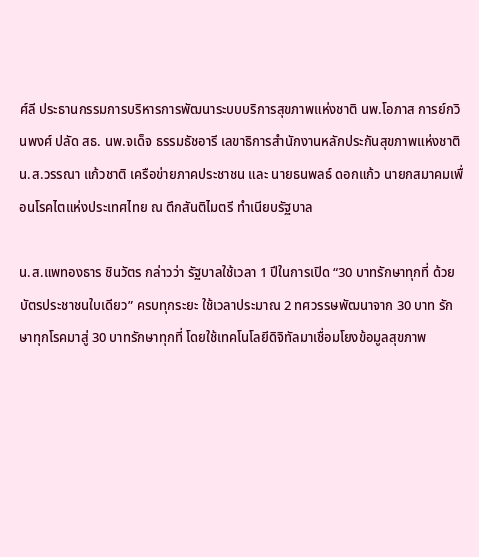ศ์ลี ประธานกรรมการบริหารการพัฒนาระบบบริการสุขภาพแห่งชาติ นพ.โอภาส การย์กวินพงศ์ ปลัด สธ. นพ.จเด็จ ธรรมธัชอารี เลขาธิการสำนักงานหลักประกันสุขภาพแห่งชาติ น.ส.วรรณา แก้วชาติ เครือข่ายภาคประชาชน และ นายธนพลธ์ ดอกแก้ว นายกสมาคมเพื่อนโรคไตแห่งประเทศไทย ณ ตึกสันติไมตรี ทำเนียบรัฐบาล

น.ส.แพทองธาร ชินวัตร กล่าวว่า รัฐบาลใช้เวลา 1 ปีในการเปิด “30 บาทรักษาทุกที่ ด้วยบัตรประชาชนใบเดียว” ครบทุกระยะ ใช้เวลาประมาณ 2 ทศวรรษพัฒนาจาก 30 บาท รักษาทุกโรคมาสู่ 30 บาทรักษาทุกที่ โดยใช้เทคโนโลยีดิจิทัลมาเชื่อมโยงข้อมูลสุขภาพ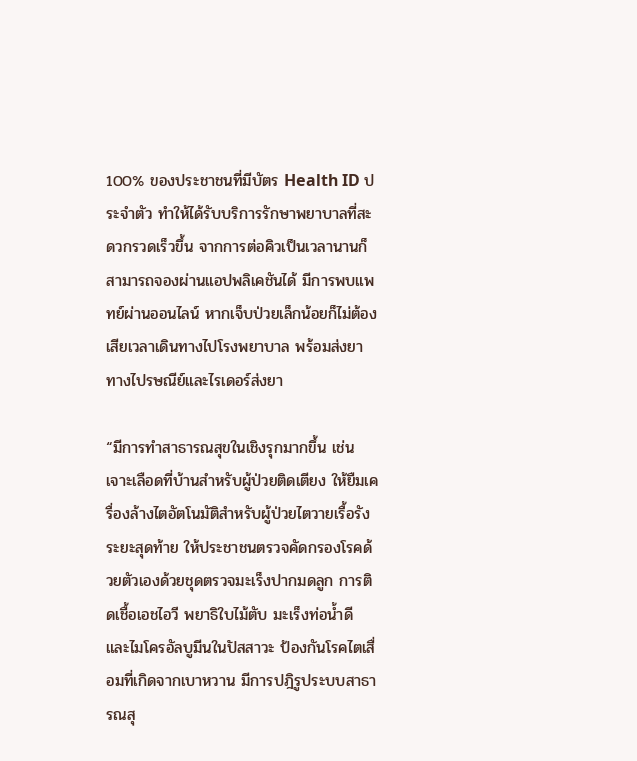100% ของประชาชนที่มีบัตร Health ID ประจำตัว ทำให้ได้รับบริการรักษาพยาบาลที่สะดวกรวดเร็วขึ้น จากการต่อคิวเป็นเวลานานก็สามารถจองผ่านแอปพลิเคชันได้ มีการพบแพทย์ผ่านออนไลน์ หากเจ็บป่วยเล็กน้อยก็ไม่ต้องเสียเวลาเดินทางไปโรงพยาบาล พร้อมส่งยาทางไปรษณีย์และไรเดอร์ส่งยา

“มีการทำสาธารณสุขในเชิงรุกมากขึ้น เช่น เจาะเลือดที่บ้านสำหรับผู้ป่วยติดเตียง ให้ยืมเครื่องล้างไตอัตโนมัติสำหรับผู้ป่วยไตวายเรื้อรังระยะสุดท้าย ให้ประชาชนตรวจคัดกรองโรคด้วยตัวเองด้วยชุดตรวจมะเร็งปากมดลูก การติดเชื้อเอชไอวี พยาธิใบไม้ตับ มะเร็งท่อน้ำดี และไมโครอัลบูมีนในปัสสาวะ ป้องกันโรคไตเสื่อมที่เกิดจากเบาหวาน มีการปฎิรูประบบสาธารณสุ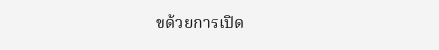ขด้วยการเปิด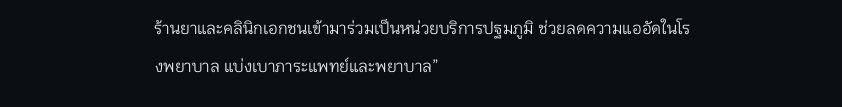ร้านยาและคลินิกเอกชนเข้ามาร่วมเป็นหน่วยบริการปฐมภูมิ ช่วยลดความแออัดในโรงพยาบาล แบ่งเบาภาระแพทย์และพยาบาล”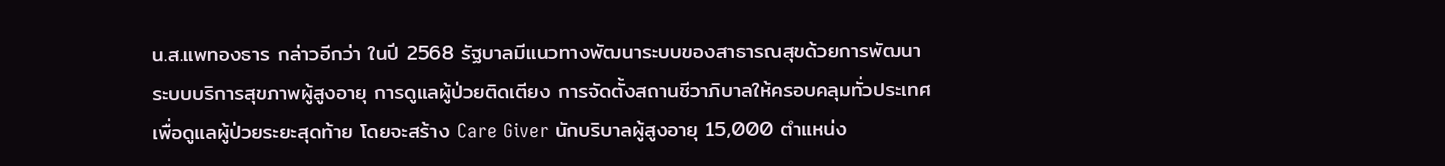น.ส.แพทองธาร กล่าวอีกว่า ในปี 2568 รัฐบาลมีแนวทางพัฒนาระบบของสาธารณสุขด้วยการพัฒนาระบบบริการสุขภาพผู้สูงอายุ การดูแลผู้ป่วยติดเตียง การจัดตั้งสถานชีวาภิบาลให้ครอบคลุมทั่วประเทศ เพื่อดูแลผู้ป่วยระยะสุดท้าย โดยจะสร้าง Care Giver นักบริบาลผู้สูงอายุ 15,000 ตำแหน่ง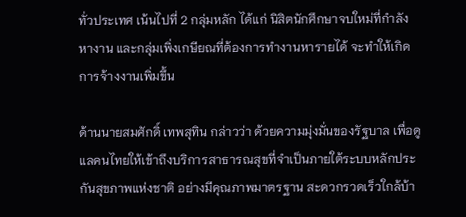ทั่วประเทศ เน้นไปที่ 2 กลุ่มหลัก ได้แก่ นิสิตนักศึกษาจบใหม่ที่กำลังหางาน และกลุ่มเพิ่งเกษียณที่ต้องการทำงานหารายได้ จะทำให้เกิดการจ้างงานเพิ่มขึ้น

ด้านนายสมศักดิ์ เทพสุทิน กล่าวว่า ด้วยความมุ่งมั่นของรัฐบาล เพื่อดูแลคนไทยให้เข้าถึงบริการสาธารณสุขที่จำเป็นภายใต้ระบบหลักประกันสุขภาพแห่งชาติ อย่างมีคุณภาพมาตรฐาน สะดวกรวดเร็วใกล้บ้า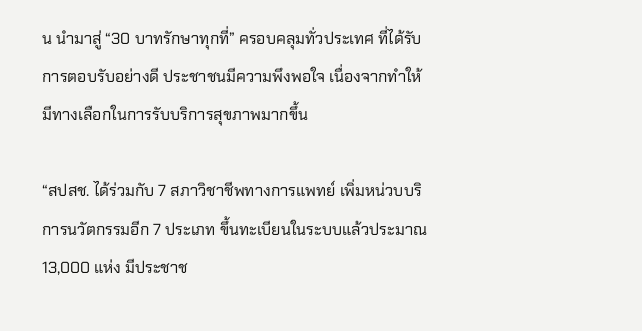น นำมาสู่ “30 บาทรักษาทุกที่” ครอบคลุมทั่วประเทศ ที่ได้รับการตอบรับอย่างดี ประชาชนมีความพึงพอใจ เนื่องจากทำให้มีทางเลือกในการรับบริการสุขภาพมากขึ้น

“สปสช. ได้ร่วมกับ 7 สภาวิชาชีพทางการแพทย์ เพิ่มหน่วบบริการนวัตกรรมอีก 7 ประเภท ขึ้นทะเบียนในระบบแล้วประมาณ 13,000 แห่ง มีประชาช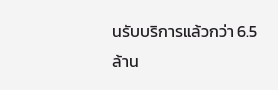นรับบริการแล้วกว่า 6.5 ล้าน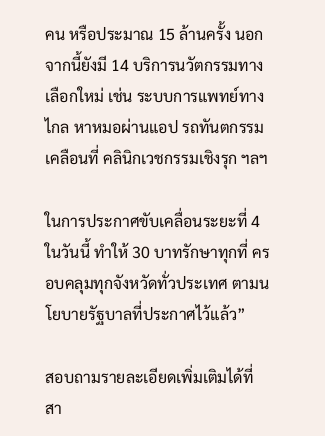คน หรือประมาณ 15 ล้านครั้ง นอกจากนี้ยังมี 14 บริการนวัตกรรมทางเลือกใหม่ เช่น ระบบการแพทย์ทางไกล หาหมอผ่านแอป รถทันตกรรมเคลือนที่ คลินิกเวชกรรมเชิงรุก ฯลฯ

ในการประกาศขับเคลื่อนระยะที่ 4 ในวันนี้ ทำให้ 30 บาทรักษาทุกที่ ครอบคลุมทุกจังหวัดทั่วประเทศ ตามนโยบายรัฐบาลที่ประกาศไว้แล้ว”

สอบถามรายละเอียดเพิ่มเติมได้ที่ สา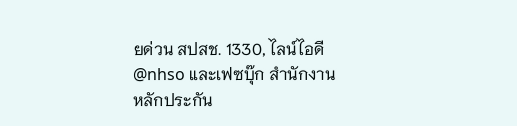ยด่วน สปสช. 1330, ไลน์ไอดี @nhso และเฟซบุ๊ก สำนักงานหลักประกัน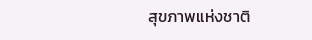สุขภาพแห่งชาติ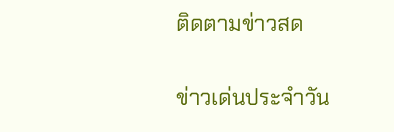ติดตามข่าวสด

ข่าวเด่นประจำวัน